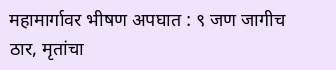महामार्गावर भीषण अपघात : ९ जण जागीच ठार, मृतांचा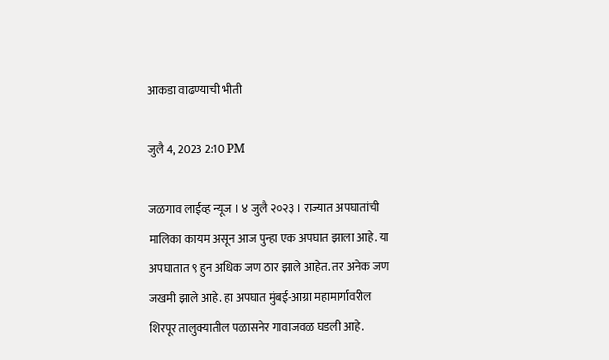आकडा वाढण्याची भीती

जुलै 4, 2023 2:10 PM

जळगाव लाईव्ह न्यूज । ४ जुलै २०२३ । राज्यात अपघातांची मालिका कायम असून आज पुन्हा एक अपघात झाला आहे. या अपघातात ९ हुन अधिक जण ठार झाले आहेत. तर अनेक जण जखमी झाले आहे. हा अपघात मुंबई-आग्रा महामार्गावरील शिरपूर तालुक्यातील पळासनेर गावाजवळ घडली आहे.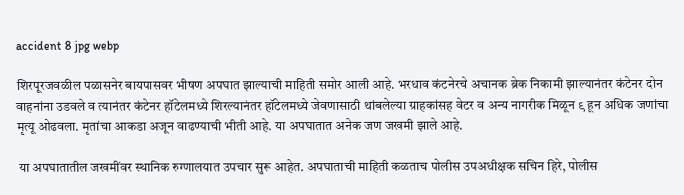accident 8 jpg webp

शिरपूरजवळील पळासनेर बायपासवर भीषण अपघात झाल्याची माहिती समोर आली आहे. भरधाव कंटनेरचे अचानक ब्रेक निकामी झाल्यानंतर कंटेनर दोन वाहनांना उडवले व त्यानंतर कंटेनर हॉटेलमध्ये शिरल्यानंतर हॉटेलमध्ये जेवणासाठी थांबलेल्या ग्राहकांसह वेटर व अन्य नागरीक मिळून ९ हून अधिक जणांचा मृत्यू ओढवला. मृतांचा आकडा अजून वाढण्याची भीती आहे. या अपघातात अनेक जण जखमी झाले आहे.

 या अपघातातील जखमींवर स्थानिक रुग्णालयात उपचार सुरू आहेत. अपघाताची माहिती कळताच पोलीस उपअधीक्षक सचिन हिरे, पोलीस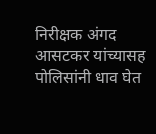निरीक्षक अंगद आसटकर यांच्यासह पोलिसांनी धाव घेत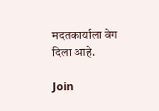मदतकार्याला वेग दिला आहे.

Join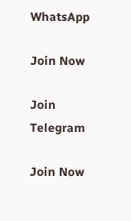WhatsApp

Join Now

Join Telegram

Join Now